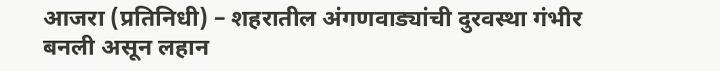आजरा (प्रतिनिधी) – शहरातील अंगणवाड्यांची दुरवस्था गंभीर बनली असून लहान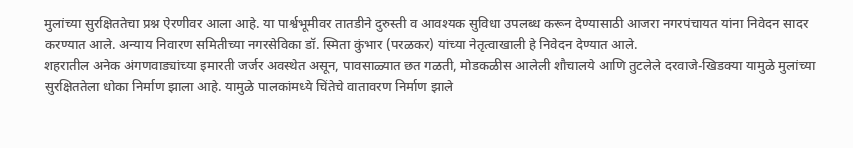मुलांच्या सुरक्षिततेचा प्रश्न ऐरणीवर आला आहे. या पार्श्वभूमीवर तातडीने दुरुस्ती व आवश्यक सुविधा उपलब्ध करून देण्यासाठी आजरा नगरपंचायत यांना निवेदन सादर करण्यात आले. अन्याय निवारण समितीच्या नगरसेविका डॉ. स्मिता कुंभार (परळकर) यांच्या नेतृत्वाखाली हे निवेदन देण्यात आले.
शहरातील अनेक अंगणवाड्यांच्या इमारती जर्जर अवस्थेत असून, पावसाळ्यात छत गळती, मोडकळीस आलेली शौचालये आणि तुटलेले दरवाजे-खिडक्या यामुळे मुलांच्या सुरक्षिततेला धोका निर्माण झाला आहे. यामुळे पालकांमध्ये चिंतेचे वातावरण निर्माण झाले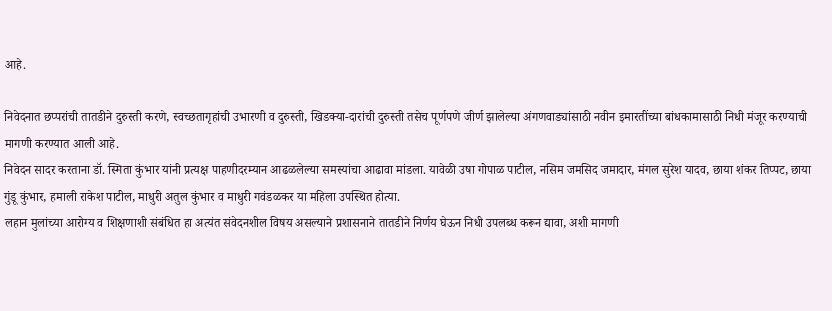आहे.

निवेदनात छप्परांची तातडीने दुरुस्ती करणे, स्वच्छतागृहांची उभारणी व दुरुस्ती, खिडक्या-दारांची दुरुस्ती तसेच पूर्णपणे जीर्ण झालेल्या अंगणवाड्यांसाठी नवीन इमारतींच्या बांधकामासाठी निधी मंजूर करण्याची मागणी करण्यात आली आहे.
निवेदन सादर करताना डॉ. स्मिता कुंभार यांनी प्रत्यक्ष पाहणीदरम्यान आढळलेल्या समस्यांचा आढावा मांडला. यावेळी उषा गोपाळ पाटील, नसिम जमसिद जमादार, मंगल सुरेश यादव, छाया शंकर तिप्पट, छाया गुंडू कुंभार, हमाली राकेश पाटील, माधुरी अतुल कुंभार व माधुरी गवंडळकर या महिला उपस्थित होत्या.
लहान मुलांच्या आरोग्य व शिक्षणाशी संबंधित हा अत्यंत संवेदनशील विषय असल्याने प्रशासनाने तातडीने निर्णय घेऊन निधी उपलब्ध करून द्यावा, अशी मागणी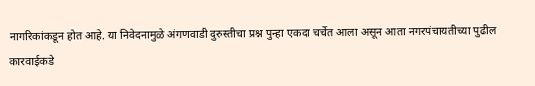नागरिकांकडून होत आहे. या निवेदनामुळे अंगणवाडी दुरुस्तीचा प्रश्न पुन्हा एकदा चर्चेत आला असून आता नगरपंचायतीच्या पुढील कारवाईकडे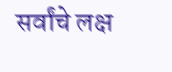सर्वांचे लक्ष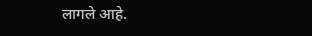लागले आहे.